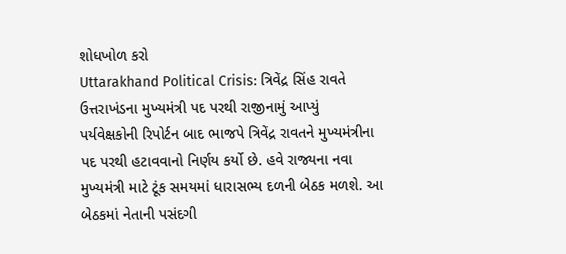શોધખોળ કરો
Uttarakhand Political Crisis: ત્રિવેંદ્ર સિંહ રાવતે ઉત્તરાખંડના મુખ્યમંત્રી પદ પરથી રાજીનામું આપ્યું
પર્યવેક્ષકોની રિપોર્ટન બાદ ભાજપે ત્રિવેંદ્ર રાવતને મુખ્યમંત્રીના પદ પરથી હટાવવાનો નિર્ણય કર્યો છે. હવે રાજ્યના નવા મુખ્યમંત્રી માટે ટૂંક સમયમાં ધારાસભ્ય દળની બેઠક મળશે. આ બેઠકમાં નેતાની પસંદગી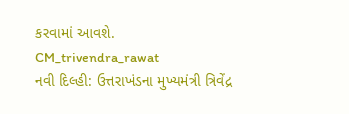કરવામાં આવશે.
CM_trivendra_rawat
નવી દિલ્હી: ઉત્તરાખંડના મુખ્યમંત્રી ત્રિવેંદ્ર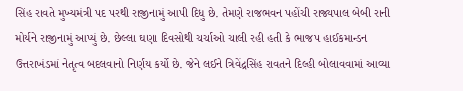સિંહ રાવતે મુખ્યમંત્રી પદ પરથી રાજીનામું આપી દિધુ છે. તેમણે રાજભવન પહોંચી રાજ્યપાલ બેબી રાની મોર્યને રાજીનામું આપ્યું છે. છેલ્લા ઘણા દિવસોથી ચર્ચાઓ ચાલી રહી હતી કે ભાજપ હાઈકમાન્ડન ઉત્તરાખંડમાં નેતૃત્વ બદલવાનો નિર્ણય કર્યો છે. જેને લઈને ત્રિવેંદ્રસિંહ રાવતને દિલ્હી બોલાવવામાં આવ્યા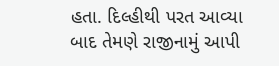હતા. દિલ્હીથી પરત આવ્યા બાદ તેમણે રાજીનામું આપી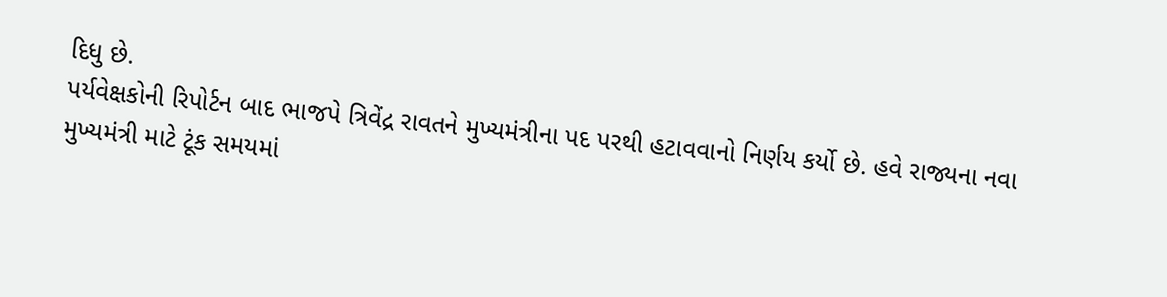દિધુ છે.
પર્યવેક્ષકોની રિપોર્ટન બાદ ભાજપે ત્રિવેંદ્ર રાવતને મુખ્યમંત્રીના પદ પરથી હટાવવાનો નિર્ણય કર્યો છે. હવે રાજ્યના નવા મુખ્યમંત્રી માટે ટૂંક સમયમાં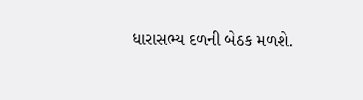ધારાસભ્ય દળની બેઠક મળશે.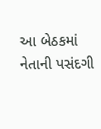આ બેઠકમાં નેતાની પસંદગી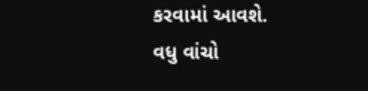કરવામાં આવશે.
વધુ વાંચો